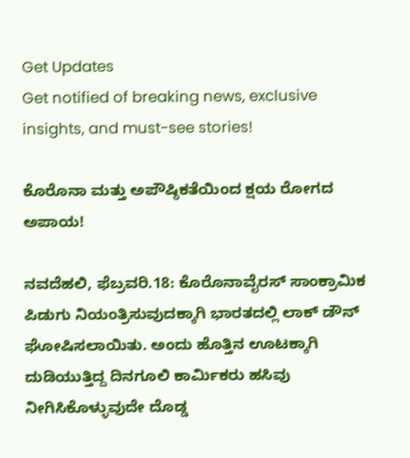Get Updates
Get notified of breaking news, exclusive insights, and must-see stories!

ಕೊರೊನಾ ಮತ್ತು ಅಪೌಷ್ಠಿಕತೆಯಿಂದ ಕ್ಷಯ ರೋಗದ ಅಪಾಯ!

ನವದೆಹಲಿ, ಫೆಬ್ರವರಿ.18: ಕೊರೊನಾವೈರಸ್ ಸಾಂಕ್ರಾಮಿಕ ಪಿಡುಗು ನಿಯಂತ್ರಿಸುವುದಕ್ಕಾಗಿ ಭಾರತದಲ್ಲಿ ಲಾಕ್ ಡೌನ್ ಘೋಷಿಸಲಾಯಿತು. ಅಂದು ಹೊತ್ತಿನ ಊಟಕ್ಕಾಗಿ ದುಡಿಯುತ್ತಿದ್ದ ದಿನಗೂಲಿ ಕಾರ್ಮಿಕರು ಹಸಿವು ನೀಗಿಸಿಕೊಳ್ಳುವುದೇ ದೊಡ್ಡ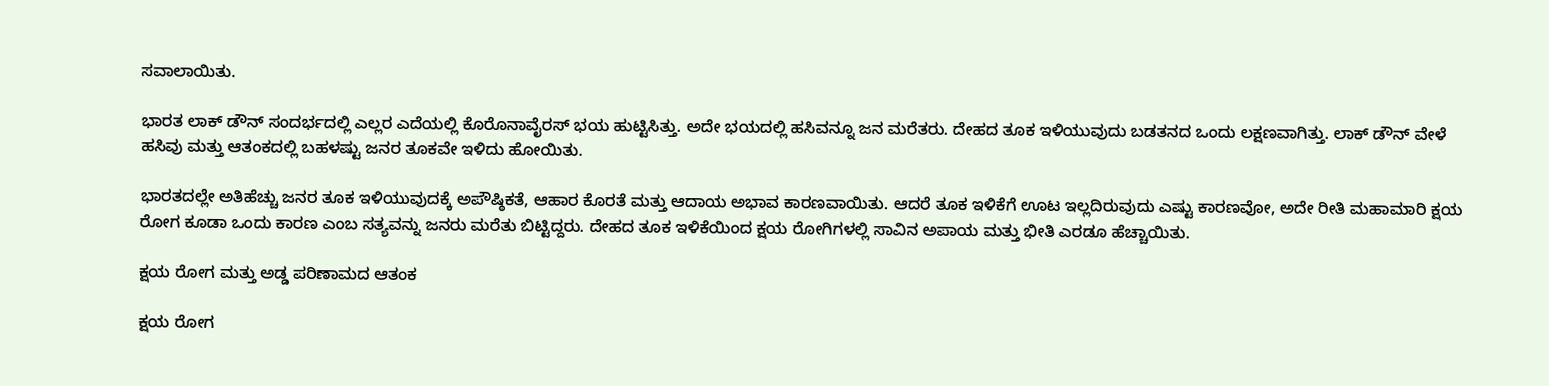ಸವಾಲಾಯಿತು.

ಭಾರತ ಲಾಕ್ ಡೌನ್ ಸಂದರ್ಭದಲ್ಲಿ ಎಲ್ಲರ ಎದೆಯಲ್ಲಿ ಕೊರೊನಾವೈರಸ್ ಭಯ ಹುಟ್ಟಿಸಿತ್ತು. ಅದೇ ಭಯದಲ್ಲಿ ಹಸಿವನ್ನೂ ಜನ ಮರೆತರು. ದೇಹದ ತೂಕ ಇಳಿಯುವುದು ಬಡತನದ ಒಂದು ಲಕ್ಷಣವಾಗಿತ್ತು. ಲಾಕ್ ಡೌನ್ ವೇಳೆ ಹಸಿವು ಮತ್ತು ಆತಂಕದಲ್ಲಿ ಬಹಳಷ್ಟು ಜನರ ತೂಕವೇ ಇಳಿದು ಹೋಯಿತು.

ಭಾರತದಲ್ಲೇ ಅತಿಹೆಚ್ಚು ಜನರ ತೂಕ ಇಳಿಯುವುದಕ್ಕೆ ಅಪೌಷ್ಠಿಕತೆ, ಆಹಾರ ಕೊರತೆ ಮತ್ತು ಆದಾಯ ಅಭಾವ ಕಾರಣವಾಯಿತು. ಆದರೆ ತೂಕ ಇಳಿಕೆಗೆ ಊಟ ಇಲ್ಲದಿರುವುದು ಎಷ್ಟು ಕಾರಣವೋ, ಅದೇ ರೀತಿ ಮಹಾಮಾರಿ ಕ್ಷಯ ರೋಗ ಕೂಡಾ ಒಂದು ಕಾರಣ ಎಂಬ ಸತ್ಯವನ್ನು ಜನರು ಮರೆತು ಬಿಟ್ಟಿದ್ದರು. ದೇಹದ ತೂಕ ಇಳಿಕೆಯಿಂದ ಕ್ಷಯ ರೋಗಿಗಳಲ್ಲಿ ಸಾವಿನ ಅಪಾಯ ಮತ್ತು ಭೀತಿ ಎರಡೂ ಹೆಚ್ಚಾಯಿತು.

ಕ್ಷಯ ರೋಗ ಮತ್ತು ಅಡ್ಡ ಪರಿಣಾಮದ ಆತಂಕ

ಕ್ಷಯ ರೋಗ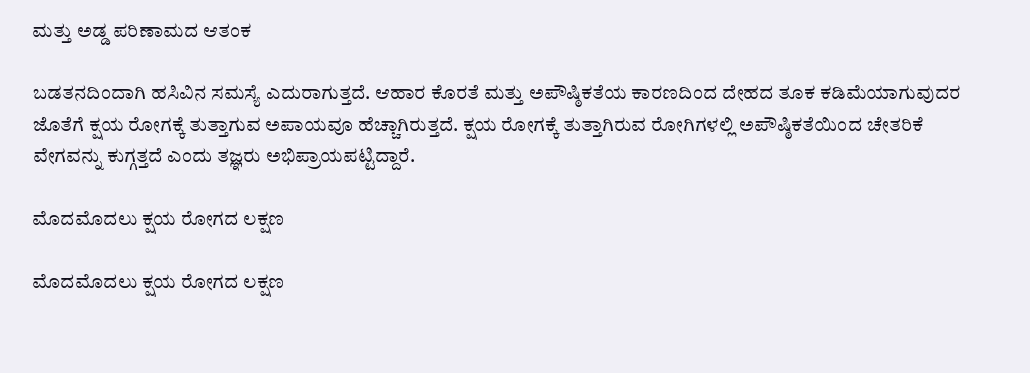ಮತ್ತು ಅಡ್ಡ ಪರಿಣಾಮದ ಆತಂಕ

ಬಡತನದಿಂದಾಗಿ ಹಸಿವಿನ ಸಮಸ್ಯೆ ಎದುರಾಗುತ್ತದೆ. ಆಹಾರ ಕೊರತೆ ಮತ್ತು ಅಪೌಷ್ಠಿಕತೆಯ ಕಾರಣದಿಂದ ದೇಹದ ತೂಕ ಕಡಿಮೆಯಾಗುವುದರ ಜೊತೆಗೆ ಕ್ಷಯ ರೋಗಕ್ಕೆ ತುತ್ತಾಗುವ ಅಪಾಯವೂ ಹೆಚ್ಚಾಗಿರುತ್ತದೆ. ಕ್ಷಯ ರೋಗಕ್ಕೆ ತುತ್ತಾಗಿರುವ ರೋಗಿಗಳಲ್ಲಿ ಅಪೌಷ್ಠಿಕತೆಯಿಂದ ಚೇತರಿಕೆ ವೇಗವನ್ನು ಕುಗ್ಗತ್ತದೆ ಎಂದು ತಜ್ಞರು ಅಭಿಪ್ರಾಯಪಟ್ಟಿದ್ದಾರೆ.

ಮೊದಮೊದಲು ಕ್ಷಯ ರೋಗದ ಲಕ್ಷಣ

ಮೊದಮೊದಲು ಕ್ಷಯ ರೋಗದ ಲಕ್ಷಣ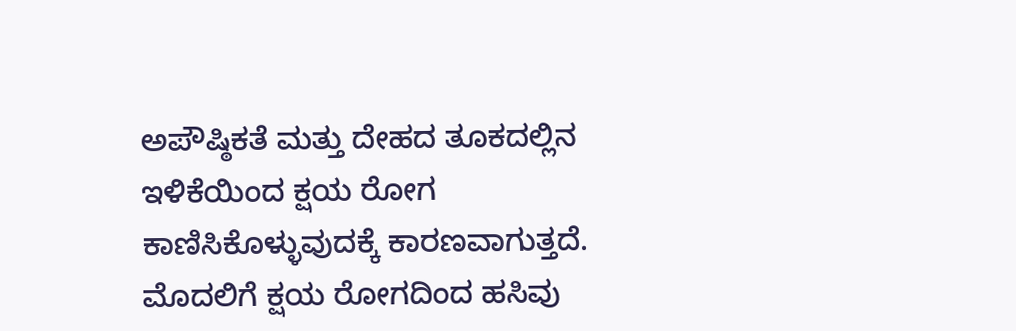ಅಪೌಷ್ಠಿಕತೆ ಮತ್ತು ದೇಹದ ತೂಕದಲ್ಲಿನ ಇಳಿಕೆಯಿಂದ ಕ್ಷಯ ರೋಗ ಕಾಣಿಸಿಕೊಳ್ಳುವುದಕ್ಕೆ ಕಾರಣವಾಗುತ್ತದೆ. ಮೊದಲಿಗೆ ಕ್ಷಯ ರೋಗದಿಂದ ಹಸಿವು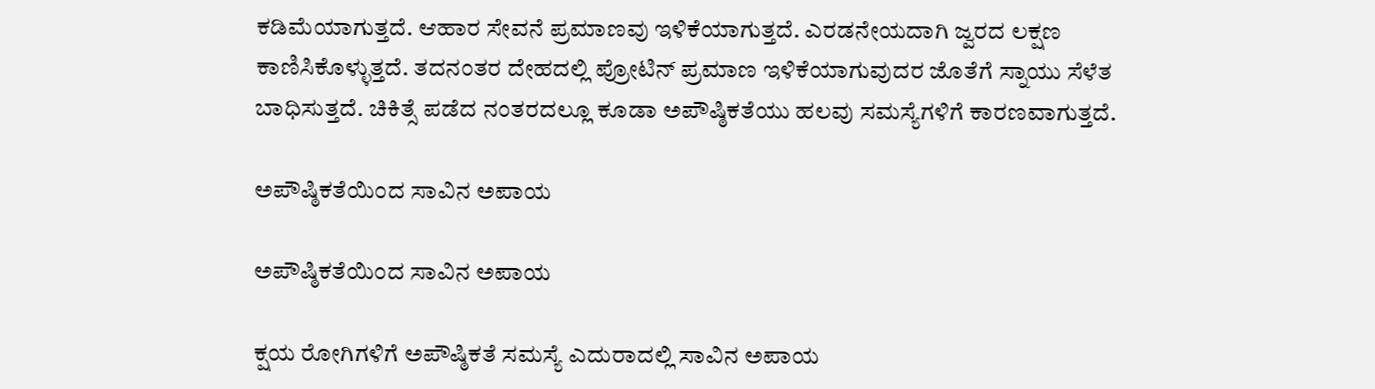ಕಡಿಮೆಯಾಗುತ್ತದೆ. ಆಹಾರ ಸೇವನೆ ಪ್ರಮಾಣವು ಇಳಿಕೆಯಾಗುತ್ತದೆ. ಎರಡನೇಯದಾಗಿ ಜ್ವರದ ಲಕ್ಷಣ ಕಾಣಿಸಿಕೊಳ್ಳುತ್ತದೆ. ತದನಂತರ ದೇಹದಲ್ಲಿ ಪ್ರೋಟಿನ್ ಪ್ರಮಾಣ ಇಳಿಕೆಯಾಗುವುದರ ಜೊತೆಗೆ ಸ್ನಾಯು ಸೆಳೆತ ಬಾಧಿಸುತ್ತದೆ. ಚಿಕಿತ್ಸೆ ಪಡೆದ ನಂತರದಲ್ಲೂ ಕೂಡಾ ಅಪೌಷ್ಠಿಕತೆಯು ಹಲವು ಸಮಸ್ಯೆಗಳಿಗೆ ಕಾರಣವಾಗುತ್ತದೆ.

ಅಪೌಷ್ಠಿಕತೆಯಿಂದ ಸಾವಿನ ಅಪಾಯ

ಅಪೌಷ್ಠಿಕತೆಯಿಂದ ಸಾವಿನ ಅಪಾಯ

ಕ್ಷಯ ರೋಗಿಗಳಿಗೆ ಅಪೌಷ್ಠಿಕತೆ ಸಮಸ್ಯೆ ಎದುರಾದಲ್ಲಿ ಸಾವಿನ ಅಪಾಯ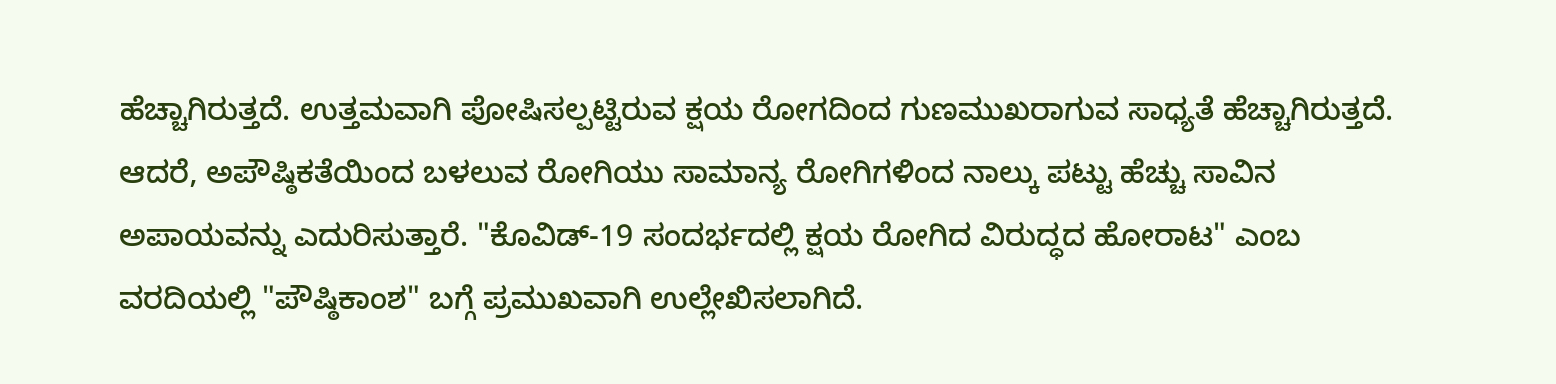ಹೆಚ್ಚಾಗಿರುತ್ತದೆ. ಉತ್ತಮವಾಗಿ ಪೋಷಿಸಲ್ಪಟ್ಟಿರುವ ಕ್ಷಯ ರೋಗದಿಂದ ಗುಣಮುಖರಾಗುವ ಸಾಧ್ಯತೆ ಹೆಚ್ಚಾಗಿರುತ್ತದೆ. ಆದರೆ, ಅಪೌಷ್ಠಿಕತೆಯಿಂದ ಬಳಲುವ ರೋಗಿಯು ಸಾಮಾನ್ಯ ರೋಗಿಗಳಿಂದ ನಾಲ್ಕು ಪಟ್ಟು ಹೆಚ್ಚು ಸಾವಿನ ಅಪಾಯವನ್ನು ಎದುರಿಸುತ್ತಾರೆ. "ಕೊವಿಡ್-19 ಸಂದರ್ಭದಲ್ಲಿ ಕ್ಷಯ ರೋಗಿದ ವಿರುದ್ಧದ ಹೋರಾಟ" ಎಂಬ ವರದಿಯಲ್ಲಿ "ಪೌಷ್ಠಿಕಾಂಶ" ಬಗ್ಗೆ ಪ್ರಮುಖವಾಗಿ ಉಲ್ಲೇಖಿಸಲಾಗಿದೆ.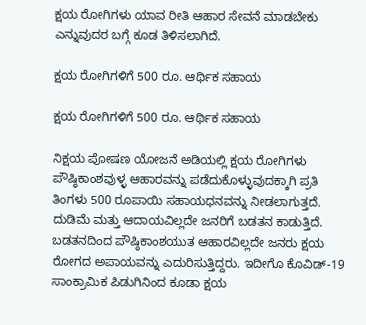ಕ್ಷಯ ರೋಗಿಗಳು ಯಾವ ರೀತಿ ಆಹಾರ ಸೇವನೆ ಮಾಡಬೇಕು ಎನ್ನುವುದರ ಬಗ್ಗೆ ಕೂಡ ತಿಳಿಸಲಾಗಿದೆ.

ಕ್ಷಯ ರೋಗಿಗಳಿಗೆ 500 ರೂ. ಆರ್ಥಿಕ ಸಹಾಯ

ಕ್ಷಯ ರೋಗಿಗಳಿಗೆ 500 ರೂ. ಆರ್ಥಿಕ ಸಹಾಯ

ನಿಕ್ಷಯ ಪೋಷಣ ಯೋಜನೆ ಅಡಿಯಲ್ಲಿ ಕ್ಷಯ ರೋಗಿಗಳು ಪೌಷ್ಠಿಕಾಂಶವುಳ್ಳ ಆಹಾರವನ್ನು ಪಡೆದುಕೊಳ್ಳುವುದಕ್ಕಾಗಿ ಪ್ರತಿ ತಿಂಗಳು 500 ರೂಪಾಯಿ ಸಹಾಯಧನವನ್ನು ನೀಡಲಾಗುತ್ತದೆ. ದುಡಿಮೆ ಮತ್ತು ಆದಾಯವಿಲ್ಲದೇ ಜನರಿಗೆ ಬಡತನ ಕಾಡುತ್ತಿದೆ. ಬಡತನದಿಂದ ಪೌಷ್ಠಿಕಾಂಶಯುತ ಆಹಾರವಿಲ್ಲದೇ ಜನರು ಕ್ಷಯ ರೋಗದ ಅಪಾಯವನ್ನು ಎದುರಿಸುತ್ತಿದ್ದರು. ಇದೀಗೊ ಕೊವಿಡ್-19 ಸಾಂಕ್ರಾಮಿಕ ಪಿಡುಗಿನಿಂದ ಕೂಡಾ ಕ್ಷಯ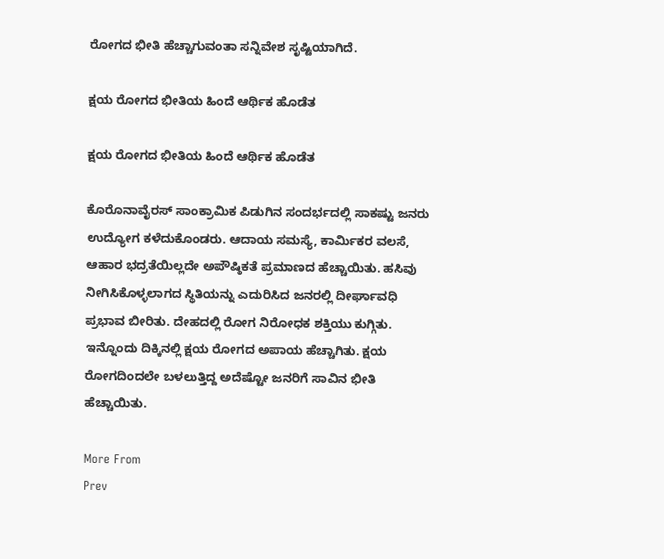ರೋಗದ ಭೀತಿ ಹೆಚ್ಚಾಗುವಂತಾ ಸನ್ನಿವೇಶ ಸೃಷ್ಟಿಯಾಗಿದೆ.

ಕ್ಷಯ ರೋಗದ ಭೀತಿಯ ಹಿಂದೆ ಆರ್ಥಿಕ ಹೊಡೆತ

ಕ್ಷಯ ರೋಗದ ಭೀತಿಯ ಹಿಂದೆ ಆರ್ಥಿಕ ಹೊಡೆತ

ಕೊರೊನಾವೈರಸ್ ಸಾಂಕ್ರಾಮಿಕ ಪಿಡುಗಿನ ಸಂದರ್ಭದಲ್ಲಿ ಸಾಕಷ್ಟು ಜನರು ಉದ್ಯೋಗ ಕಳೆದುಕೊಂಡರು. ಆದಾಯ ಸಮಸ್ಯೆ, ಕಾರ್ಮಿಕರ ವಲಸೆ, ಆಹಾರ ಭದ್ರತೆಯಿಲ್ಲದೇ ಅಪೌಷ್ಠಿಕತೆ ಪ್ರಮಾಣದ ಹೆಚ್ಚಾಯಿತು. ಹಸಿವು ನೀಗಿಸಿಕೊಳ್ಳಲಾಗದ ಸ್ಥಿತಿಯನ್ನು ಎದುರಿಸಿದ ಜನರಲ್ಲಿ ದೀರ್ಘಾವಧಿ ಪ್ರಭಾವ ಬೀರಿತು. ದೇಹದಲ್ಲಿ ರೋಗ ನಿರೋಧಕ ಶಕ್ತಿಯು ಕುಗ್ಗಿತು. ಇನ್ನೊಂದು ದಿಕ್ಕಿನಲ್ಲಿ ಕ್ಷಯ ರೋಗದ ಅಪಾಯ ಹೆಚ್ಚಾಗಿತು. ಕ್ಷಯ ರೋಗದಿಂದಲೇ ಬಳಲುತ್ತಿದ್ದ ಅದೆಷ್ಟೋ ಜನರಿಗೆ ಸಾವಿನ ಭೀತಿ ಹೆಚ್ಚಾಯಿತು.

More From
Prev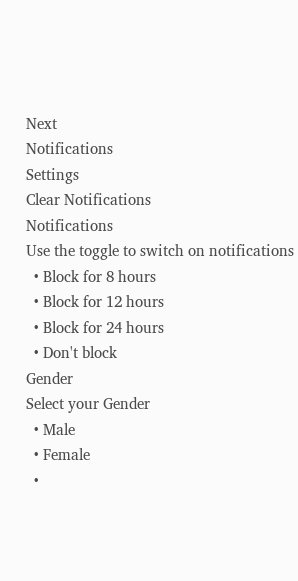Next
Notifications
Settings
Clear Notifications
Notifications
Use the toggle to switch on notifications
  • Block for 8 hours
  • Block for 12 hours
  • Block for 24 hours
  • Don't block
Gender
Select your Gender
  • Male
  • Female
  •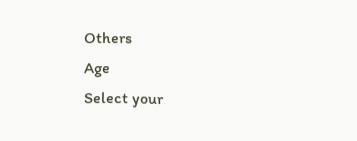Others
Age
Select your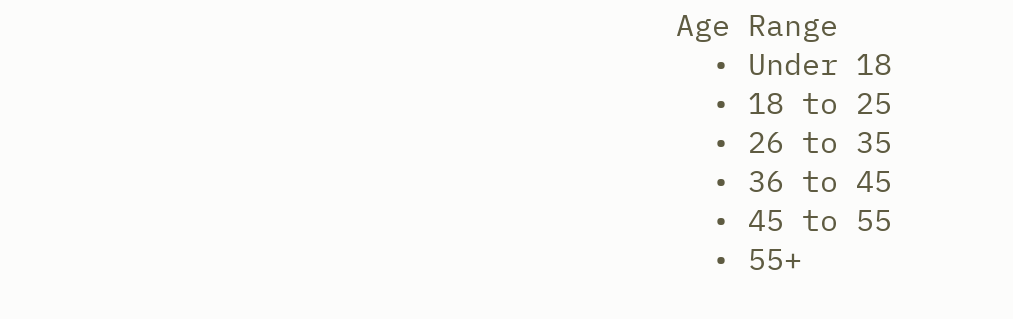Age Range
  • Under 18
  • 18 to 25
  • 26 to 35
  • 36 to 45
  • 45 to 55
  • 55+